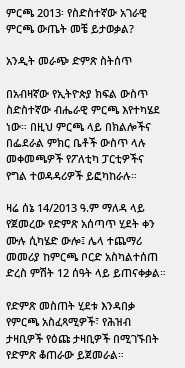ምርጫ 2013፡ የስድስተኛው አገራዊ ምርጫ ውጤት መቼ ይታወቃል?

አንዲት መራጭ ድምጽ ስትሰጥ

በአብዛኛው የኢትዮጵያ ክፍል ውስጥ ስድስተኛው ብሔራዊ ምርጫ እየተካሄደ ነው። በዚህ ምርጫ ላይ በክልሎችና በፌደራል ምክር ቤቶች ውስጥ ላሉ መቀመጫዎች የፖለቲካ ፓርቲዎችና የግል ተወዳዳሪዎች ይፎካከራሉ።

ዛሬ ሰኔ 14/2013 ዓ.ም ማለዳ ላይ የጀመረው የድምጽ አሰጣጥ ሂደት ቀን ሙሉ ሲካሄድ ውሎ፤ ሌላ ተጨማሪ መመሪያ ከምርጫ ቦርድ አስካልተሰጠ ድረስ ምሽት 12 ሰዓት ላይ ይጠናቀቃል።

የድምጽ መስጠት ሂደቱ እንዳበቃ የምርጫ አስፈጻሚዎች፣ የሕዝብ ታዛቢዎች የዕጩ ታዛቢዎች በሚገኙበት የድምጽ ቆጠራው ይጀመራል።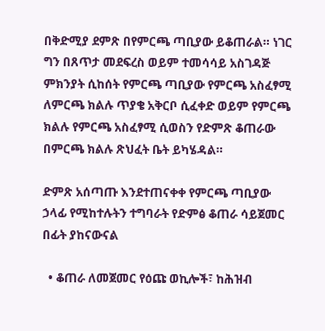በቅድሚያ ደምጽ በየምርጫ ጣቢያው ይቆጠራል። ነገር ግን በጸጥታ መደፍረስ ወይም ተመሳሳይ አስገዳጅ ምክንያት ሲከሰት የምርጫ ጣቢያው የምርጫ አስፈፃሚ ለምርጫ ክልሉ ጥያቄ አቅርቦ ሲፈቀድ ወይም የምርጫ ክልሉ የምርጫ አስፈፃሚ ሲወስን የድምጽ ቆጠራው በምርጫ ክልሉ ጽህፈት ቤት ይካሄዳል።

ድምጽ አሰጣጡ እንደተጠናቀቀ የምርጫ ጣቢያው ኃላፊ የሚከተሉትን ተግባራት የድምፅ ቆጠራ ሳይጀመር በፊት ያከናውናል

  • ቆጠራ ለመጀመር የዕጩ ወኪሎች፣ ከሕዝብ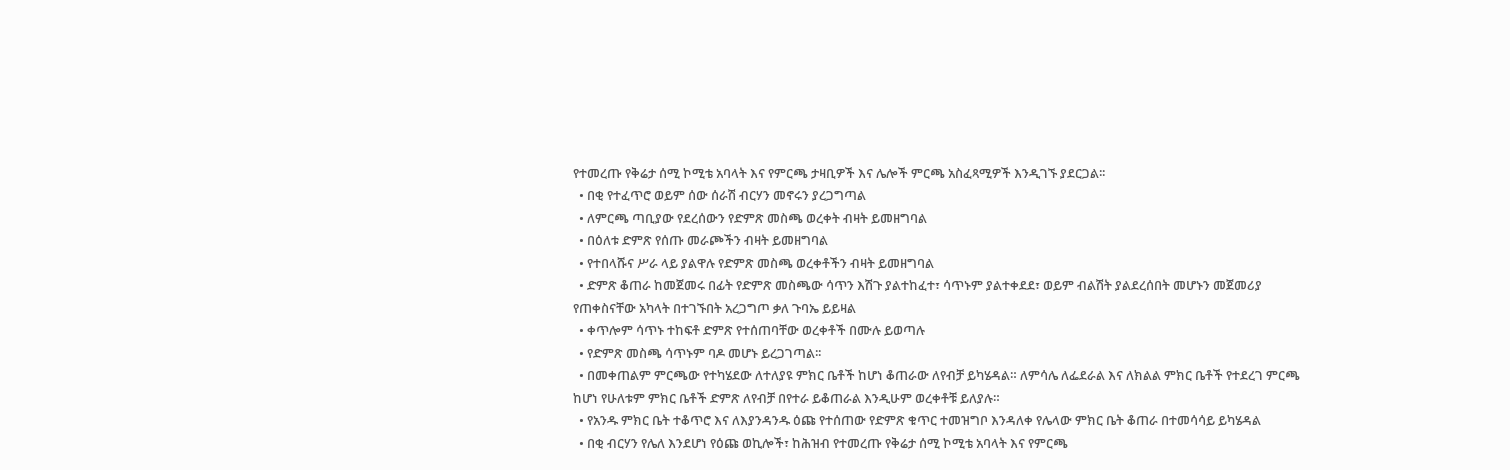የተመረጡ የቅሬታ ሰሚ ኮሚቴ አባላት እና የምርጫ ታዛቢዎች እና ሌሎች ምርጫ አስፈጻሚዎች እንዲገኙ ያደርጋል፡፡
  • በቂ የተፈጥሮ ወይም ሰው ሰራሽ ብርሃን መኖሩን ያረጋግጣል
  • ለምርጫ ጣቢያው የደረሰውን የድምጽ መስጫ ወረቀት ብዛት ይመዘግባል
  • በዕለቱ ድምጽ የሰጡ መራጮችን ብዛት ይመዘግባል
  • የተበላሹና ሥራ ላይ ያልዋሉ የድምጽ መስጫ ወረቀቶችን ብዛት ይመዘግባል
  • ድምጽ ቆጠራ ከመጀመሩ በፊት የድምጽ መስጫው ሳጥን እሽጉ ያልተከፈተ፣ ሳጥኑም ያልተቀደደ፣ ወይም ብልሽት ያልደረሰበት መሆኑን መጀመሪያ የጠቀስናቸው አካላት በተገኙበት አረጋግጦ ቃለ ጉባኤ ይይዛል
  • ቀጥሎም ሳጥኑ ተከፍቶ ድምጽ የተሰጠባቸው ወረቀቶች በሙሉ ይወጣሉ
  • የድምጽ መስጫ ሳጥኑም ባዶ መሆኑ ይረጋገጣል፡፡
  • በመቀጠልም ምርጫው የተካሄደው ለተለያዩ ምክር ቤቶች ከሆነ ቆጠራው ለየብቻ ይካሄዳል። ለምሳሌ ለፌደራል እና ለክልል ምክር ቤቶች የተደረገ ምርጫ ከሆነ የሁለቱም ምክር ቤቶች ድምጽ ለየብቻ በየተራ ይቆጠራል እንዲሁም ወረቀቶቹ ይለያሉ።
  • የአንዱ ምክር ቤት ተቆጥሮ እና ለእያንዳንዱ ዕጩ የተሰጠው የድምጽ ቁጥር ተመዝግቦ እንዳለቀ የሌላው ምክር ቤት ቆጠራ በተመሳሳይ ይካሄዳል
  • በቂ ብርሃን የሌለ እንደሆነ የዕጩ ወኪሎች፣ ከሕዝብ የተመረጡ የቅሬታ ሰሚ ኮሚቴ አባላት እና የምርጫ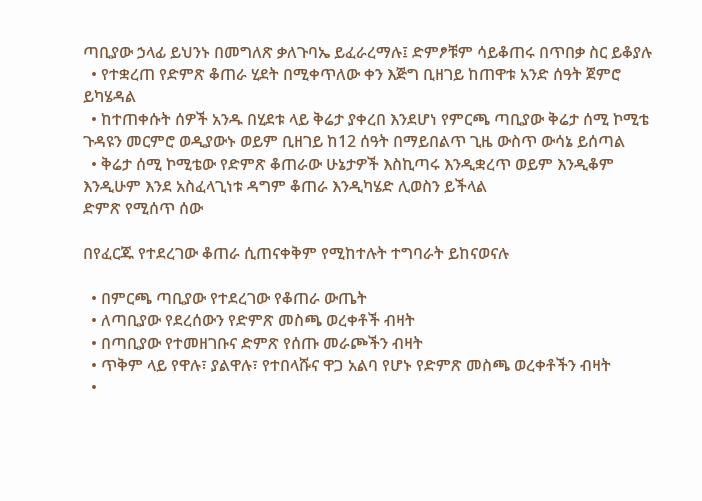ጣቢያው ኃላፊ ይህንኑ በመግለጽ ቃለጉባኤ ይፈራረማሉ፤ ድምፆቹም ሳይቆጠሩ በጥበቃ ስር ይቆያሉ
  • የተቋረጠ የድምጽ ቆጠራ ሂደት በሚቀጥለው ቀን እጅግ ቢዘገይ ከጠዋቱ አንድ ሰዓት ጀምሮ ይካሄዳል
  • ከተጠቀሱት ሰዎች አንዱ በሂደቱ ላይ ቅሬታ ያቀረበ እንደሆነ የምርጫ ጣቢያው ቅሬታ ሰሚ ኮሚቴ ጉዳዩን መርምሮ ወዲያውኑ ወይም ቢዘገይ ከ12 ሰዓት በማይበልጥ ጊዜ ውስጥ ውሳኔ ይሰጣል
  • ቅሬታ ሰሚ ኮሚቴው የድምጽ ቆጠራው ሁኔታዎች እስኪጣሩ እንዲቋረጥ ወይም እንዲቆም እንዲሁም እንደ አስፈላጊነቱ ዳግም ቆጠራ እንዲካሄድ ሊወስን ይችላል
ድምጽ የሚሰጥ ሰው

በየፈርጁ የተደረገው ቆጠራ ሲጠናቀቅም የሚከተሉት ተግባራት ይከናወናሉ

  • በምርጫ ጣቢያው የተደረገው የቆጠራ ውጤት
  • ለጣቢያው የደረሰውን የድምጽ መስጫ ወረቀቶች ብዛት
  • በጣቢያው የተመዘገቡና ድምጽ የሰጡ መራጮችን ብዛት
  • ጥቅም ላይ የዋሉ፣ ያልዋሉ፣ የተበላሹና ዋጋ አልባ የሆኑ የድምጽ መስጫ ወረቀቶችን ብዛት
  •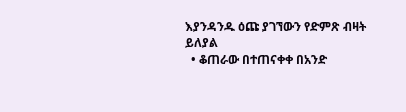እያንዳንዱ ዕጩ ያገኘውን የድምጽ ብዛት ይለያል
  • ቆጠራው በተጠናቀቀ በአንድ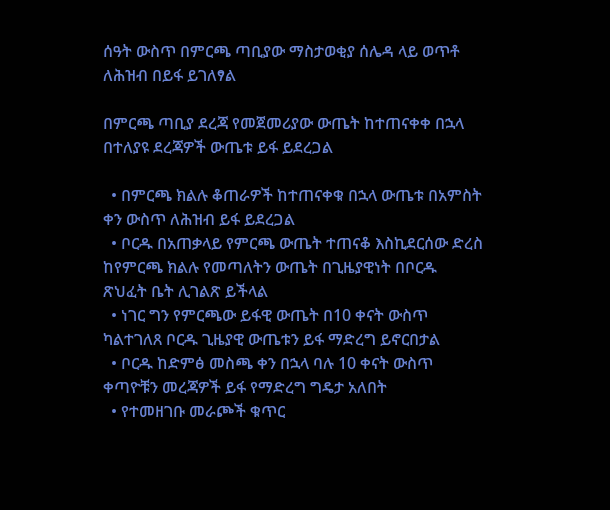ሰዓት ውስጥ በምርጫ ጣቢያው ማስታወቂያ ሰሌዳ ላይ ወጥቶ ለሕዝብ በይፋ ይገለፃል

በምርጫ ጣቢያ ደረጃ የመጀመሪያው ውጤት ከተጠናቀቀ በኋላ በተለያዩ ደረጃዎች ውጤቱ ይፋ ይደረጋል

  • በምርጫ ክልሉ ቆጠራዎች ከተጠናቀቁ በኋላ ውጤቱ በአምስት ቀን ውስጥ ለሕዝብ ይፋ ይደረጋል
  • ቦርዱ በአጠቃላይ የምርጫ ውጤት ተጠናቆ እስኪደርሰው ድረስ ከየምርጫ ክልሉ የመጣለትን ውጤት በጊዜያዊነት በቦርዱ ጽህፈት ቤት ሊገልጽ ይችላል
  • ነገር ግን የምርጫው ይፋዊ ውጤት በ10 ቀናት ውስጥ ካልተገለጸ ቦርዱ ጊዜያዊ ውጤቱን ይፋ ማድረግ ይኖርበታል
  • ቦርዱ ከድምፅ መስጫ ቀን በኋላ ባሉ 10 ቀናት ውስጥ ቀጣዮቹን መረጃዎች ይፋ የማድረግ ግዴታ አለበት
  • የተመዘገቡ መራጮች ቁጥር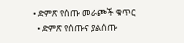• ድምጽ የሰጡ መራጮች ቁጥር
  • ድምጽ የሰጡና ያልሰጡ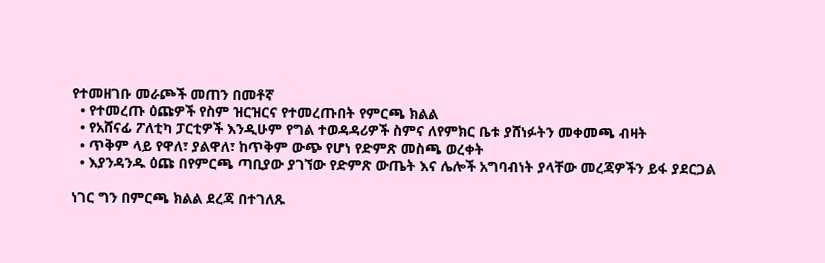የተመዘገቡ መራጮች መጠን በመቶኛ
  • የተመረጡ ዕጩዎች የስም ዝርዝርና የተመረጡበት የምርጫ ክልል
  • የአሸናፊ ፖለቲካ ፓርቲዎች እንዲሁም የግል ተወዳዳሪዎች ስምና ለየምክር ቤቱ ያሸነፉትን መቀመጫ ብዛት
  • ጥቅም ላይ የዋለ፣ ያልዋለ፣ ከጥቅም ውጭ የሆነ የድምጽ መስጫ ወረቀት
  • እያንዳንዱ ዕጩ በየምርጫ ጣቢያው ያገኘው የድምጽ ውጤት እና ሌሎች አግባብነት ያላቸው መረጃዎችን ይፋ ያደርጋል

ነገር ግን በምርጫ ክልል ደረጃ በተገለጹ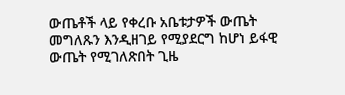ውጤቶች ላይ የቀረቡ አቤቱታዎች ውጤት መግለጹን እንዲዘገይ የሚያደርግ ከሆነ ይፋዊ ውጤት የሚገለጽበት ጊዜ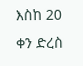እስከ 20 ቀን ድረስ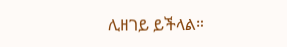ሊዘገይ ይችላል።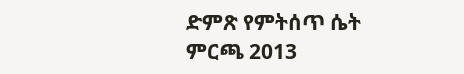ድምጽ የምትሰጥ ሴት
ምርጫ 2013